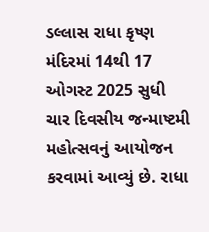ડલ્લાસ રાધા કૃષ્ણ મંદિરમાં 14થી 17 ઓગસ્ટ 2025 સુધી ચાર દિવસીય જન્માષ્ટમી મહોત્સવનું આયોજન કરવામાં આવ્યું છે. રાધા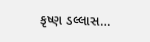કૃષ્ણ ડલ્લાસ…